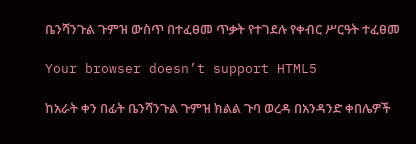ቤንሻንጉል ጉምዝ ውስጥ በተፈፀመ ጥቃት የተገደሉ የቀብር ሥርዓት ተፈፀመ

Your browser doesn’t support HTML5

ከአራት ቀን በፊት ቤንሻንጉል ጉምዝ ክልል ጉባ ወረዳ በአንዳንድ ቀበሌዎች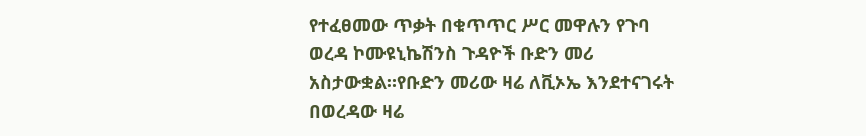የተፈፀመው ጥቃት በቁጥጥር ሥር መዋሉን የጉባ ወረዳ ኮሙዩኒኬሽንስ ጉዳዮች ቡድን መሪ አስታውቋል።የቡድን መሪው ዛሬ ለቪኦኤ እንደተናገሩት በወረዳው ዛሬ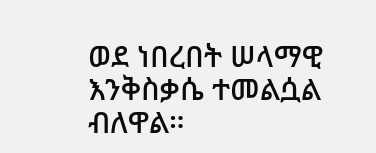ወደ ነበረበት ሠላማዊ እንቅስቃሴ ተመልሷል ብለዋል።